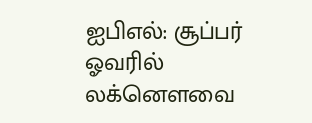ஐபிஎல்: சூப்பர் ஓவரில் லக்னௌவை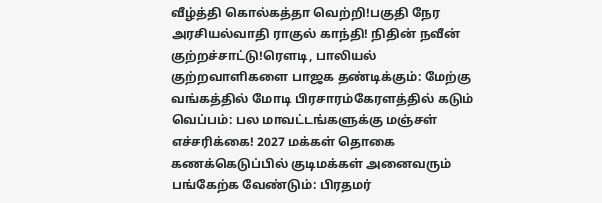வீழ்த்தி கொல்கத்தா வெற்றி!பகுதி நேர அரசியல்வாதி ராகுல் காந்தி! நிதின் நவீன் குற்றச்சாட்டு!ரெளடி, பாலியல் குற்றவாளிகளை பாஜக தண்டிக்கும்: மேற்கு வங்கத்தில் மோடி பிரசாரம்கேரளத்தில் கடும் வெப்பம்: பல மாவட்டங்களுக்கு மஞ்சள் எச்சரிக்கை! 2027 மக்கள் தொகை கணக்கெடுப்பில் குடிமக்கள் அனைவரும் பங்கேற்க வேண்டும்: பிரதமர்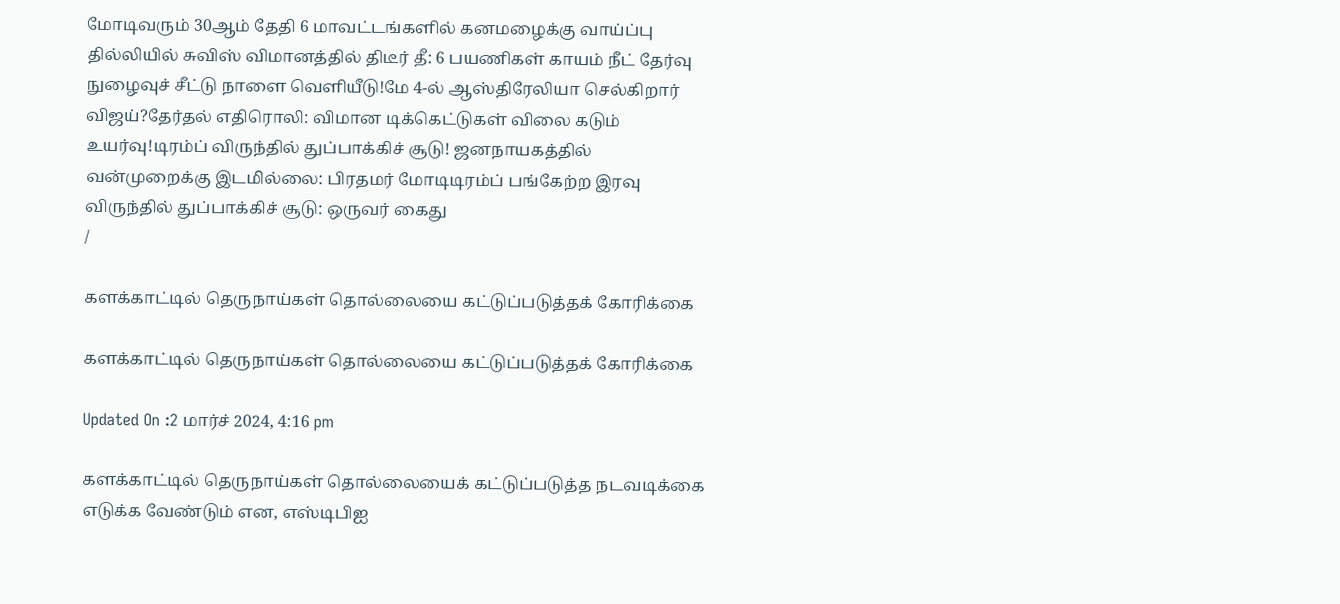மோடிவரும் 30ஆம் தேதி 6 மாவட்டங்களில் கனமழைக்கு வாய்ப்பு தில்லியில் சுவிஸ் விமானத்தில் திடீர் தீ: 6 பயணிகள் காயம் நீட் தேர்வு நுழைவுச் சீட்டு நாளை வெளியீடு!மே 4-ல் ஆஸ்திரேலியா செல்கிறார் விஜய்?தேர்தல் எதிரொலி: விமான டிக்கெட்டுகள் விலை கடும் உயர்வு!டிரம்ப் விருந்தில் துப்பாக்கிச் சூடு! ஜனநாயகத்தில் வன்முறைக்கு இடமில்லை: பிரதமர் மோடிடிரம்ப் பங்கேற்ற இரவு விருந்தில் துப்பாக்கிச் சூடு: ஒருவர் கைது
/

களக்காட்டில் தெருநாய்கள் தொல்லையை கட்டுப்படுத்தக் கோரிக்கை

களக்காட்டில் தெருநாய்கள் தொல்லையை கட்டுப்படுத்தக் கோரிக்கை

Updated On :2 மார்ச் 2024, 4:16 pm

களக்காட்டில் தெருநாய்கள் தொல்லையைக் கட்டுப்படுத்த நடவடிக்கை எடுக்க வேண்டும் என, எஸ்டிபிஐ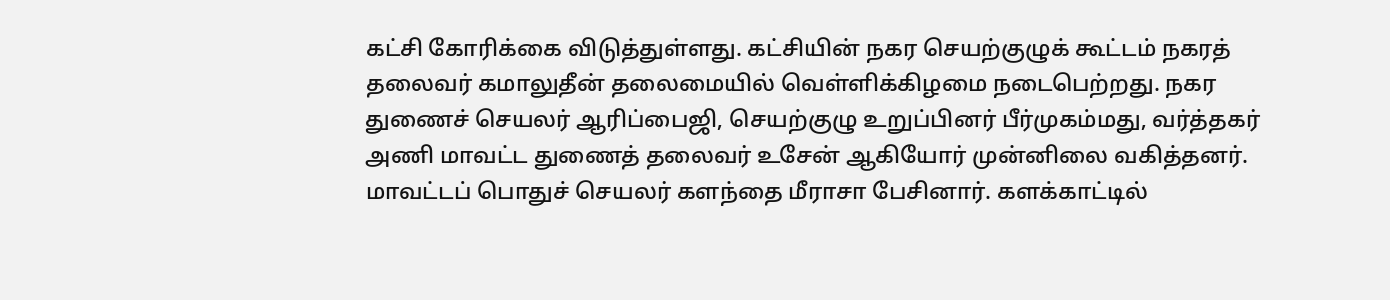கட்சி கோரிக்கை விடுத்துள்ளது. கட்சியின் நகர செயற்குழுக் கூட்டம் நகரத் தலைவர் கமாலுதீன் தலைமையில் வெள்ளிக்கிழமை நடைபெற்றது. நகர துணைச் செயலர் ஆரிப்பைஜி, செயற்குழு உறுப்பினர் பீர்முகம்மது, வர்த்தகர் அணி மாவட்ட துணைத் தலைவர் உசேன் ஆகியோர் முன்னிலை வகித்தனர். மாவட்டப் பொதுச் செயலர் களந்தை மீராசா பேசினார். களக்காட்டில்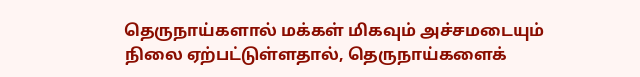தெருநாய்களால் மக்கள் மிகவும் அச்சமடையும் நிலை ஏற்பட்டுள்ளதால், தெருநாய்களைக்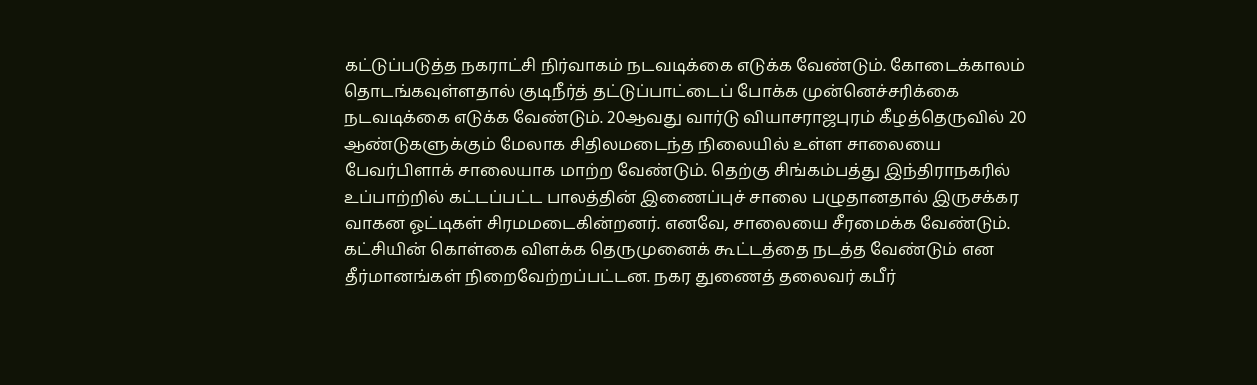கட்டுப்படுத்த நகராட்சி நிர்வாகம் நடவடிக்கை எடுக்க வேண்டும். கோடைக்காலம் தொடங்கவுள்ளதால் குடிநீர்த் தட்டுப்பாட்டைப் போக்க முன்னெச்சரிக்கை நடவடிக்கை எடுக்க வேண்டும். 20ஆவது வார்டு வியாசராஜபுரம் கீழத்தெருவில் 20 ஆண்டுகளுக்கும் மேலாக சிதிலமடைந்த நிலையில் உள்ள சாலையை பேவர்பிளாக் சாலையாக மாற்ற வேண்டும். தெற்கு சிங்கம்பத்து இந்திராநகரில் உப்பாற்றில் கட்டப்பட்ட பாலத்தின் இணைப்புச் சாலை பழுதானதால் இருசக்கர வாகன ஓட்டிகள் சிரமமடைகின்றனர். எனவே, சாலையை சீரமைக்க வேண்டும். கட்சியின் கொள்கை விளக்க தெருமுனைக் கூட்டத்தை நடத்த வேண்டும் என தீர்மானங்கள் நிறைவேற்றப்பட்டன. நகர துணைத் தலைவர் கபீர்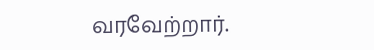வரவேற்றார்.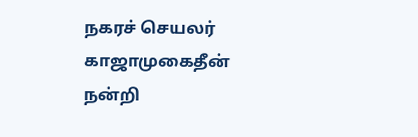நகரச் செயலர் காஜாமுகைதீன் நன்றி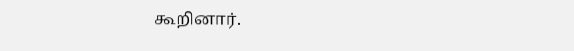கூறினார்.